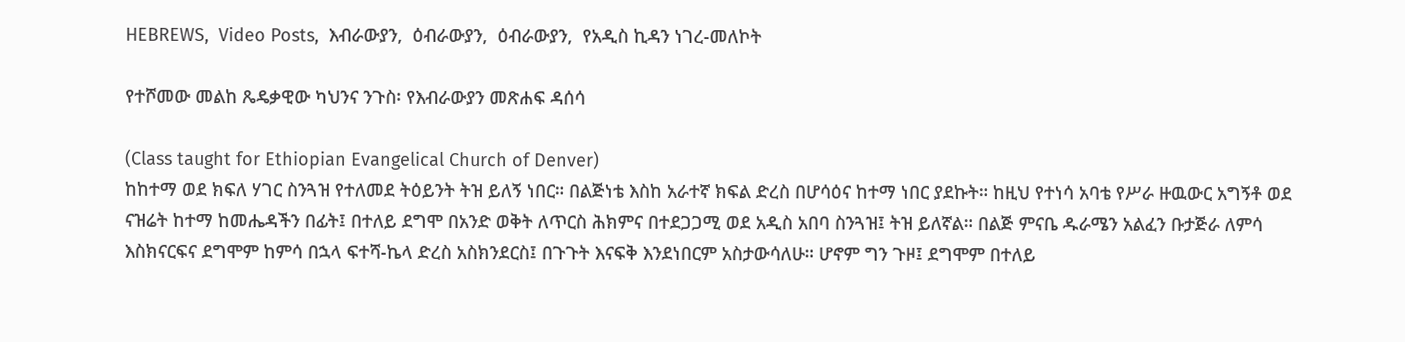HEBREWS,  Video Posts,  እብራውያን,  ዕብራውያን,  ዕብራውያን,  የአዲስ ኪዳን ነገረ-መለኮት

የተሾመው መልከ ጼዴቃዊው ካህንና ንጉስ፡ የእብራውያን መጽሐፍ ዳሰሳ

(Class taught for Ethiopian Evangelical Church of Denver)
ከከተማ ወደ ክፍለ ሃገር ስንጓዝ የተለመደ ትዕይንት ትዝ ይለኝ ነበር። በልጅነቴ እስከ አራተኛ ክፍል ድረስ በሆሳዕና ከተማ ነበር ያደኩት። ከዚህ የተነሳ አባቴ የሥራ ዙዉውር አግኝቶ ወደ ናዝሬት ከተማ ከመሔዳችን በፊት፤ በተለይ ደግሞ በአንድ ወቅት ለጥርስ ሕክምና በተደጋጋሚ ወደ አዲስ አበባ ስንጓዝ፤ ትዝ ይለኛል። በልጅ ምናቤ ዱራሜን አልፈን ቡታጅራ ለምሳ እስክናርፍና ደግሞም ከምሳ በኋላ ፍተሻ-ኬላ ድረስ አስክንደርስ፤ በጉጉት እናፍቅ እንደነበርም አስታውሳለሁ። ሆኖም ግን ጉዞ፤ ደግሞም በተለይ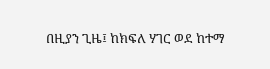በዚያን ጊዜ፤ ከክፍለ ሃገር ወደ ከተማ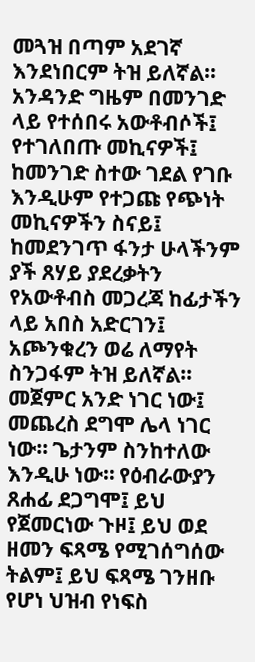መጓዝ በጣም አደገኛ እንደነበርም ትዝ ይለኛል። አንዳንድ ግዜም በመንገድ ላይ የተሰበሩ አውቶብሶች፤ የተገለበጡ መኪናዎች፤ ከመንገድ ስተው ገደል የገቡ እንዲሁም የተጋጩ የጭነት መኪናዎችን ስናይ፤ ከመደንገጥ ፋንታ ሁላችንም ያች ጸሃይ ያደረቃትን የአውቶብስ መጋረጃ ከፊታችን ላይ አበስ አድርገን፤ አጮንቁረን ወሬ ለማየት ስንጋፋም ትዝ ይለኛል። መጀምር አንድ ነገር ነው፤ መጨረስ ደግሞ ሌላ ነገር ነው። ጌታንም ስንከተለው እንዲሁ ነው። የዕብራውያን ጸሐፊ ደጋግሞ፤ ይህ የጀመርነው ጉዞ፤ ይህ ወደ ዘመን ፍጻሜ የሚገሰግሰው ትልም፤ ይህ ፍጻሜ ገንዘቡ የሆነ ህዝብ የነፍስ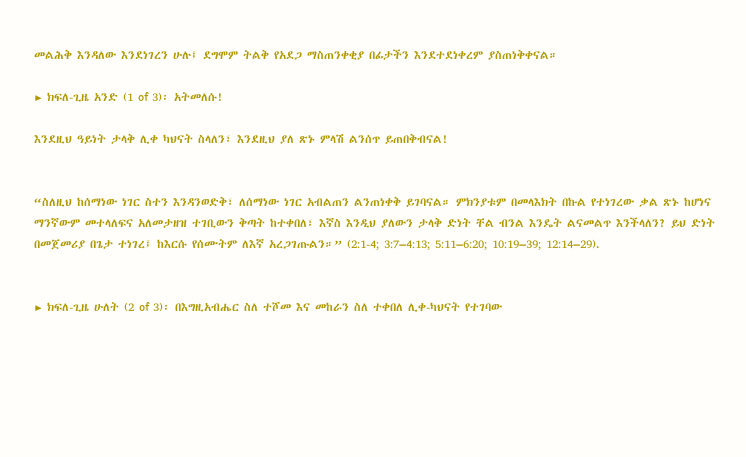መልሕቅ እንዳለው እንደነገረን ሁሉ፤ ደግሞም ትልቅ የአደጋ ማስጠንቀቂያ በፊታችን እንደተደነቀረም ያስጠነቅቀናል።

▶ ክፍለ-ጊዜ አንድ (1 of 3)፡ አትመለሱ!

እንደዚህ ዓይነት ታላቅ ሊቀ ካህናት ስላለን፣ እንደዚህ ያለ ጽኑ ምላሽ ልንሰጥ ይጠበቅብናል!


“ስለዚህ ከሰማነው ነገር ስተን እንዳንወድቅ፣ ለሰማነው ነገር አብልጠን ልንጠነቀቅ ይገባናል። ምክንያቱም በመላእክት በኩል የተነገረው ቃል ጽኑ ከሆነና ማንኛውም መተላለፍና አለመታዘዝ ተገቢውን ቅጣት ከተቀበለ፣ እኛስ እንዲህ ያለውን ታላቅ ድነት ቸል ብንል እንዴት ልናመልጥ እንችላለን? ይህ ድነት በመጀመሪያ በጌታ ተነገረ፤ ከእርሱ የሰሙትም ለእኛ አረጋገጡልን።” (2:1-4; 3:7–4:13; 5:11–6:20; 10:19–39; 12:14–29).


▶ ክፍለ-ጊዜ ሁለት (2 of 3)፡ በእግዚአብሔር ስለ ተሾመ እና መከራን ስለ ተቀበለ ሊቀ-ካህናት የተገባው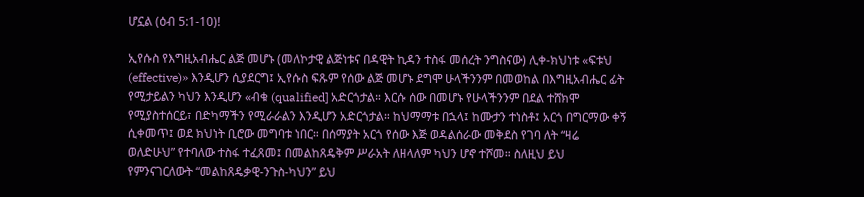ሆኗል (ዕብ 5:1-10)!

ኢየሱስ የእግዚአብሔር ልጅ መሆኑ (መለኮታዊ ልጅነቱና በዳዊት ኪዳን ተስፋ መሰረት ንግስናው) ሊቀ-ክህነቱ «ፍቱህ (effective)» እንዲሆን ሲያደርግ፤ ኢየሱስ ፍጹም የሰው ልጅ መሆኑ ደግሞ ሁላችንንም በመወከል በእግዚአብሔር ፊት የሚታይልን ካህን እንዲሆን «ብቁ (qualified] አድርጎታል። እርሱ ሰው በመሆኑ የሁላችንንም በደል ተሸክሞ የሚያስተሰርይ፣ በድካማችን የሚራራልን እንዲሆን አድርጎታል። ከህማማቱ በኋላ፤ ከሙታን ተነስቶ፤ አርጎ በግርማው ቀኝ ሲቀመጥ፤ ወደ ክህነት ቢሮው መግባቱ ነበር። በሰማያት አርጎ የሰው እጅ ወዳልሰራው መቅደስ የገባ ለት “ዛሬ ወለድሁህ” የተባለው ተስፋ ተፈጸመ፤ በመልከጸዴቅም ሥራአት ለዘላለም ካህን ሆኖ ተሾመ። ስለዚህ ይህ የምንናገርለውት “መልከጸዴቃዊ-ንጉስ-ካህን” ይህ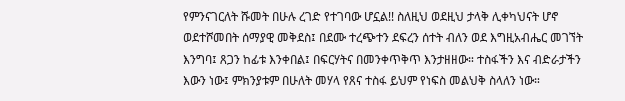የምንናገርለት ሹመት በሁሉ ረገድ የተገባው ሆኗል!! ስለዚህ ወደዚህ ታላቅ ሊቀካህናት ሆኖ ወደተሾመበት ሰማያዊ መቅደስ፤ በደሙ ተረጭተን ደፍረን ሰተት ብለን ወደ እግዚአብሔር መገኘት እንግባ፤ ጸጋን ከፊቱ እንቀበል፤ በፍርሃትና በመንቀጥቅጥ እንታዘዘው። ተስፋችን እና ብድራታችን እውን ነው፤ ምክንያቱም በሁለት መሃላ የጸና ተስፋ ይህም የነፍስ መልህቅ ስላለን ነው።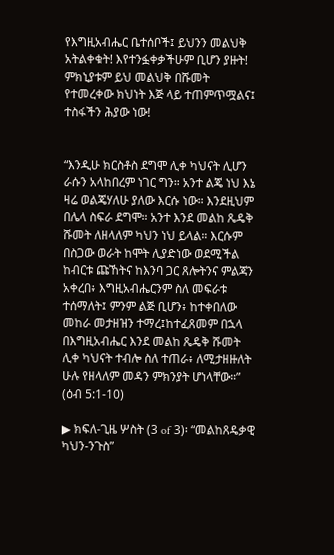የእግዚአብሔር ቤተሰቦች፤ ይህንን መልህቅ አትልቀቁት! እየተንፏቀቃችሁም ቢሆን ያዙት! ምክኒያቱም ይህ መልህቅ በሹመት የተመረቀው ክህነት እጅ ላይ ተጠምጥሟልና፤ ተስፋችን ሕያው ነው!


“እንዲሁ ክርስቶስ ደግሞ ሊቀ ካህናት ሊሆን ራሱን አላከበረም ነገር ግን። አንተ ልጄ ነህ እኔ ዛሬ ወልጄሃለሁ ያለው እርሱ ነው። እንደዚህም በሌላ ስፍራ ደግሞ። አንተ እንደ መልከ ጼዴቅ ሹመት ለዘላለም ካህን ነህ ይላል። እርሱም በስጋው ወራት ከሞት ሊያድነው ወደሚችል ከብርቱ ጩኸትና ከእንባ ጋር ጸሎትንና ምልጃን አቀረበ፥ እግዚአብሔርንም ስለ መፍራቱ ተሰማለት፤ ምንም ልጅ ቢሆን፥ ከተቀበለው መከራ መታዘዝን ተማረ፤ከተፈጸመም በኋላ በእግዚአብሔር እንደ መልከ ጼዴቅ ሹመት ሊቀ ካህናት ተብሎ ስለ ተጠራ፥ ለሚታዘዙለት ሁሉ የዘላለም መዳን ምክንያት ሆነላቸው።” (ዕብ 5:1-10)

▶ ክፍለ-ጊዜ ሦስት (3 of 3)፡ “መልከጸዴቃዊ ካህን-ንጉስ”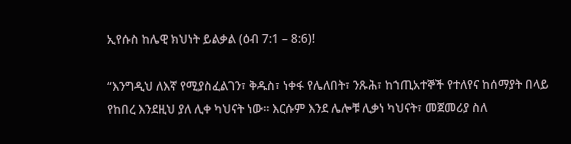ኢየሱስ ከሌዊ ክህነት ይልቃል (ዕብ 7:1 – 8:6)!

“እንግዲህ ለእኛ የሚያስፈልገን፣ ቅዱስ፣ ነቀፋ የሌለበት፣ ንጹሕ፣ ከኀጢአተኞች የተለየና ከሰማያት በላይ የከበረ እንደዚህ ያለ ሊቀ ካህናት ነው። እርሱም እንደ ሌሎቹ ሊቃነ ካህናት፣ መጀመሪያ ስለ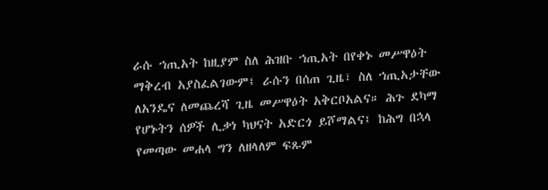ራሱ ኀጢአት ከዚያም ስለ ሕዝቡ ኀጢአት በየቀኑ መሥዋዕት ማቅረብ አያስፈልገውም፤ ራሱን በሰጠ ጊዜ፣ ስለ ኀጢአታቸው ለአንዴና ለመጨረሻ ጊዜ መሥዋዕት አቅርቦአልና። ሕጉ ደካማ የሆኑትን ሰዎች ሊቃነ ካህናት አድርጎ ይሾማልና፤ ከሕግ በኋላ የመጣው መሐላ ግን ለዘላለም ፍጹም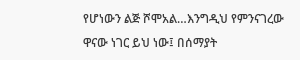የሆነውን ልጅ ሾሞአል…እንግዲህ የምንናገረው ዋናው ነገር ይህ ነው፤ በሰማያት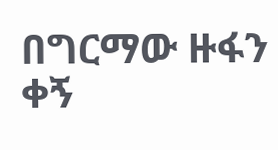በግርማው ዙፋን ቀኝ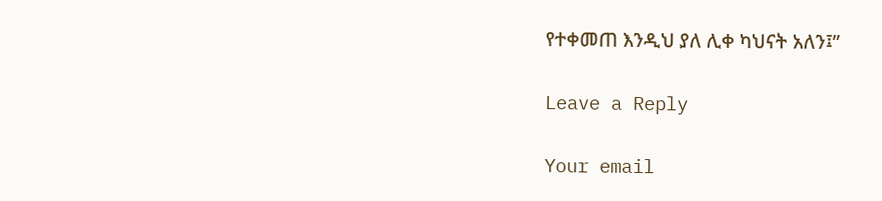የተቀመጠ እንዲህ ያለ ሊቀ ካህናት አለን፤”

Leave a Reply

Your email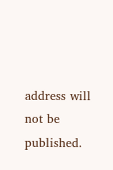address will not be published.